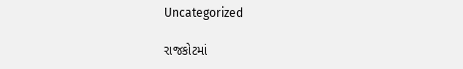Uncategorized

રાજકોટમાં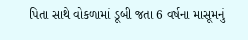પિતા સાથે વોકળામાં ડૂબી જતા 6 વર્ષના માસૂમનું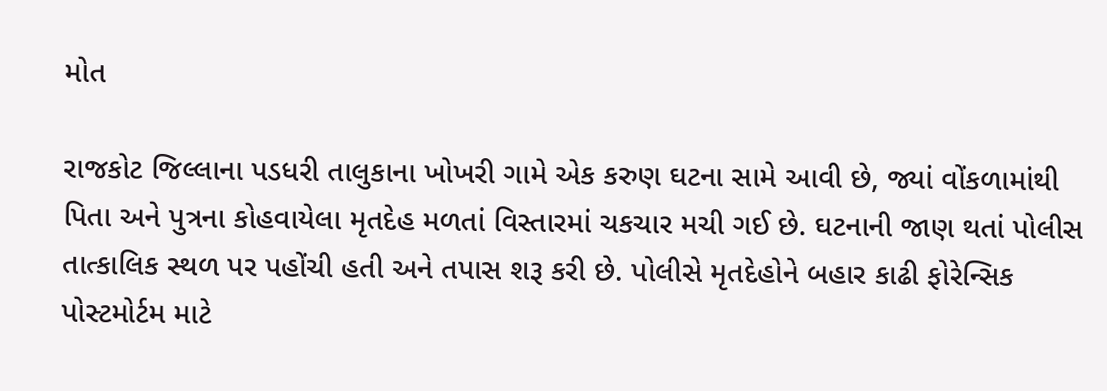મોત

રાજકોટ જિલ્લાના પડધરી તાલુકાના ખોખરી ગામે એક કરુણ ઘટના સામે આવી છે, જ્યાં વોંકળામાંથી પિતા અને પુત્રના કોહવાયેલા મૃતદેહ મળતાં વિસ્તારમાં ચકચાર મચી ગઈ છે. ઘટનાની જાણ થતાં પોલીસ તાત્કાલિક સ્થળ પર પહોંચી હતી અને તપાસ શરૂ કરી છે. પોલીસે મૃતદેહોને બહાર કાઢી ફોરેન્સિક પોસ્ટમોર્ટમ માટે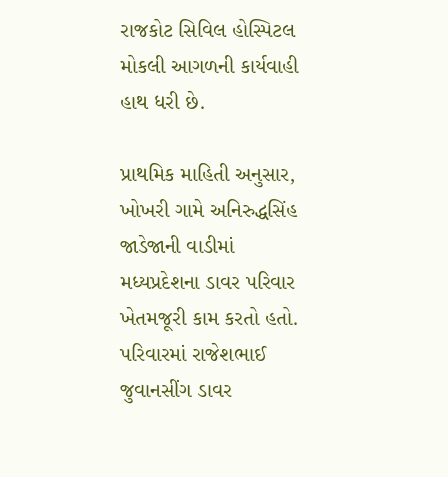રાજકોટ સિવિલ હોસ્પિટલ મોકલી આગળની કાર્યવાહી હાથ ધરી છે.

પ્રાથમિક માહિતી અનુસાર, ખોખરી ગામે અનિરુદ્ધસિંહ જાડેજાની વાડીમાં મધ્યપ્રદેશના ડાવર પરિવાર ખેતમજૂરી કામ કરતો હતો. પરિવારમાં રાજેશભાઈ જુવાનસીંગ ડાવર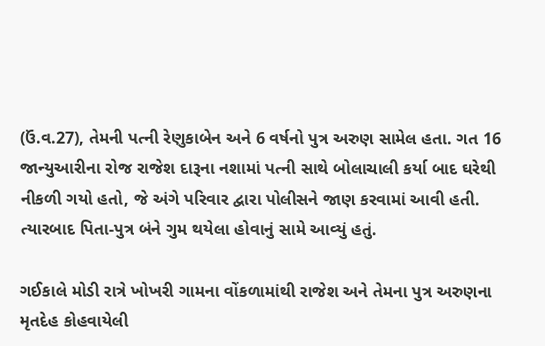(ઉં.વ.27), તેમની પત્ની રેણુકાબેન અને 6 વર્ષનો પુત્ર અરુણ સામેલ હતા. ગત 16 જાન્યુઆરીના રોજ રાજેશ દારૂના નશામાં પત્ની સાથે બોલાચાલી કર્યા બાદ ઘરેથી નીકળી ગયો હતો, જે અંગે પરિવાર દ્વારા પોલીસને જાણ કરવામાં આવી હતી. ત્યારબાદ પિતા-પુત્ર બંને ગુમ થયેલા હોવાનું સામે આવ્યું હતું.

ગઈકાલે મોડી રાત્રે ખોખરી ગામના વોંકળામાંથી રાજેશ અને તેમના પુત્ર અરુણના મૃતદેહ કોહવાયેલી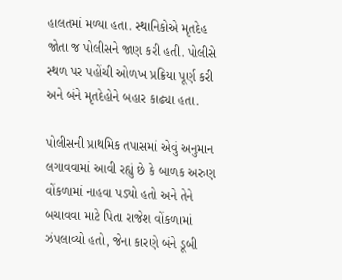હાલતમાં મળ્યા હતા. સ્થાનિકોએ મૃતદેહ જોતા જ પોલીસને જાણ કરી હતી. પોલીસે સ્થળ પર પહોંચી ઓળખ પ્રક્રિયા પૂર્ણ કરી અને બંને મૃતદેહોને બહાર કાઢ્યા હતા.

પોલીસની પ્રાથમિક તપાસમાં એવું અનુમાન લગાવવામાં આવી રહ્યું છે કે બાળક અરુણ વોંકળામાં નાહવા પડ્યો હતો અને તેને બચાવવા માટે પિતા રાજેશ વોંકળામાં ઝંપલાવ્યો હતો, જેના કારણે બંને ડૂબી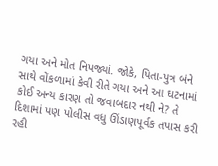ગયા અને મોત નિપજ્યાં. જોકે, પિતા-પુત્ર બંને સાથે વોંકળામાં કેવી રીતે ગયા અને આ ઘટનામાં કોઈ અન્ય કારણ તો જવાબદાર નથી ને? તે દિશામાં પણ પોલીસ વધુ ઊંડાણપૂર્વક તપાસ કરી રહી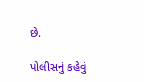છે.

પોલીસનું કહેવું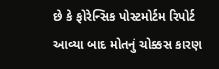છે કે ફોરેન્સિક પોસ્ટમોર્ટમ રિપોર્ટ આવ્યા બાદ મોતનું ચોક્કસ કારણ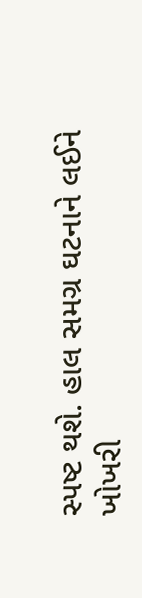સ્પષ્ટ થશે. હાલ સમગ્ર ઘટનાને લઈને ખોખરી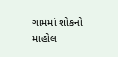ગામમાં શોકનો માહોલ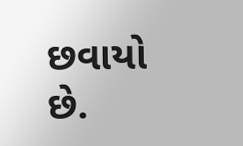છવાયો છે.